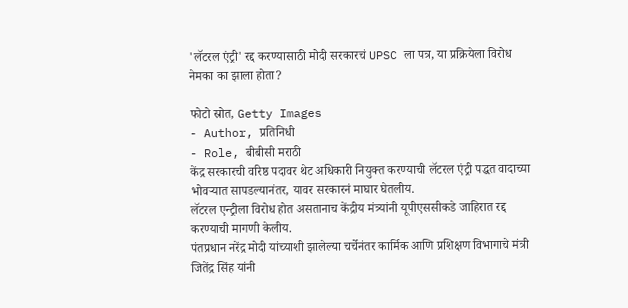'लॅटरल एंट्री' रद्द करण्यासाठी मोदी सरकारचं UPSC ला पत्र, या प्रक्रियेला विरोध नेमका का झाला होता?

फोटो स्रोत, Getty Images
- Author, प्रतिनिधी
- Role, बीबीसी मराठी
केंद्र सरकारची वरिष्ठ पदावर थेट अधिकारी नियुक्त करण्याची लॅटरल एंट्री पद्धत वादाच्या भोवऱ्यात सापडल्यानंतर, यावर सरकारनं माघार घेतलीय.
लॅटरल एन्ट्रीला विरोध होत असतानाच केंद्रीय मंत्र्यांनी यूपीएससीकडे जाहिरात रद्द करण्याची मागणी केलीय.
पंतप्रधान नरेंद्र मोदी यांच्याशी झालेल्या चर्चेनंतर कार्मिक आणि प्रशिक्षण विभागाचे मंत्री जितेंद्र सिंह यांनी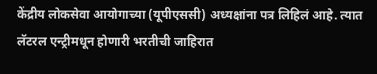केंद्रीय लोकसेवा आयोगाच्या (यूपीएससी) अध्यक्षांना पत्र लिहिलं आहे. त्यात लॅटरल एन्ट्रीमधून होणारी भरतीची जाहिरात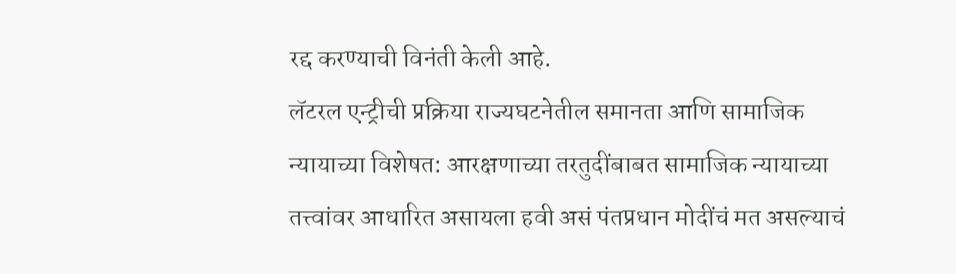रद्द करण्याची विनंती केली आहे.
लॅटरल एन्ट्रीची प्रक्रिया राज्यघटनेतील समानता आणि सामाजिक न्यायाच्या विशेषत: आरक्षणाच्या तरतुदींबाबत सामाजिक न्यायाच्या तत्त्वांवर आधारित असायला हवी असं पंतप्रधान मोदींचं मत असल्याचं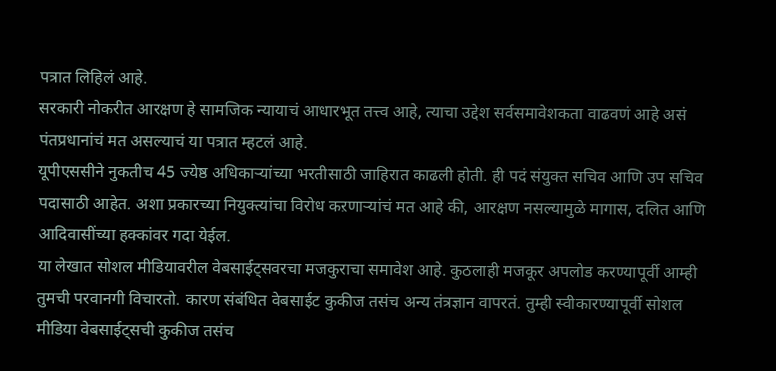पत्रात लिहिलं आहे.
सरकारी नोकरीत आरक्षण हे सामजिक न्यायाचं आधारभूत तत्त्व आहे, त्याचा उद्देश सर्वसमावेशकता वाढवणं आहे असं पंतप्रधानांचं मत असल्याचं या पत्रात म्हटलं आहे.
यूपीएससीने नुकतीच 45 ज्येष्ठ अधिकाऱ्यांच्या भरतीसाठी जाहिरात काढली होती. ही पदं संयुक्त सचिव आणि उप सचिव पदासाठी आहेत. अशा प्रकारच्या नियुक्त्यांचा विरोध कऱणाऱ्यांचं मत आहे की, आरक्षण नसल्यामुळे मागास, दलित आणि आदिवासींच्या हक्कांवर गदा येईल.
या लेखात सोशल मीडियावरील वेबसाईट्सवरचा मजकुराचा समावेश आहे. कुठलाही मजकूर अपलोड करण्यापूर्वी आम्ही तुमची परवानगी विचारतो. कारण संबंधित वेबसाईट कुकीज तसंच अन्य तंत्रज्ञान वापरतं. तुम्ही स्वीकारण्यापूर्वी सोशल मीडिया वेबसाईट्सची कुकीज तसंच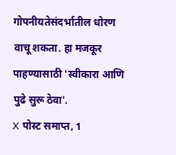गोपनीयतेसंदर्भातील धोरण वाचू शकता. हा मजकूर पाहण्यासाठी 'स्वीकारा आणि पुढे सुरू ठेवा'.
X पोस्ट समाप्त, 1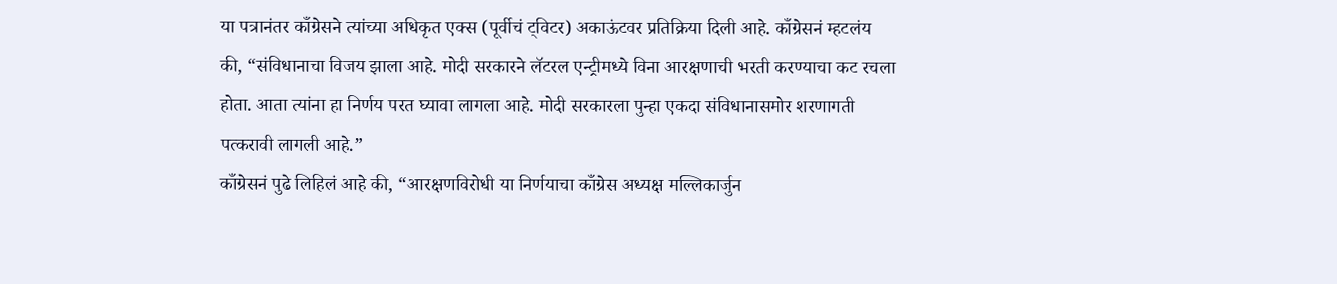या पत्रानंतर काँग्रेसने त्यांच्या अधिकृत एक्स (पूर्वीचं ट्विटर) अकाऊंटवर प्रतिक्रिया दिली आहे. काँग्रेसनं म्हटलंय की, “संविधानाचा विजय झाला आहे. मोदी सरकारने लॅटरल एन्ट्रीमध्ये विना आरक्षणाची भरती करण्याचा कट रचला होता. आता त्यांना हा निर्णय परत घ्यावा लागला आहे. मोदी सरकारला पुन्हा एकदा संविधानासमोर शरणागती पत्करावी लागली आहे.”
काँग्रेसनं पुढे लिहिलं आहे की, “आरक्षणविरोधी या निर्णयाचा काँग्रेस अध्यक्ष मल्लिकार्जुन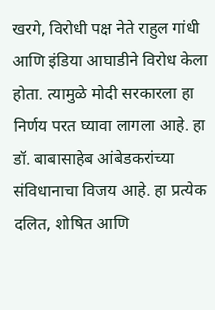खरगे, विरोधी पक्ष नेते राहुल गांधी आणि इंडिया आघाडीने विरोध केला होता. त्यामुळे मोदी सरकारला हा निर्णय परत घ्यावा लागला आहे. हा डॉ. बाबासाहेब आंबेडकरांच्या संविधानाचा विजय आहे. हा प्रत्येक दलित, शोषित आणि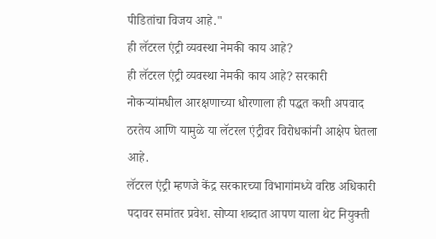पीडितांचा विजय आहे."
ही लॅटरल एंट्री व्यवस्था नेमकी काय आहे?
ही लॅटरल एंट्री व्यवस्था नेमकी काय आहे? सरकारी नोकऱ्यांमधील आरक्षणाच्या धोरणाला ही पद्धत कशी अपवाद ठरतेय आणि यामुळे या लॅटरल एंट्रीवर विरोधकांनी आक्षेप घेतला आहे.
लॅटरल एंट्री म्हणजे केंद्र सरकारच्या विभागांमध्ये वरिष्ठ अधिकारी पदावर समांतर प्रवेश. सोप्या शब्दात आपण याला थेट नियुक्ती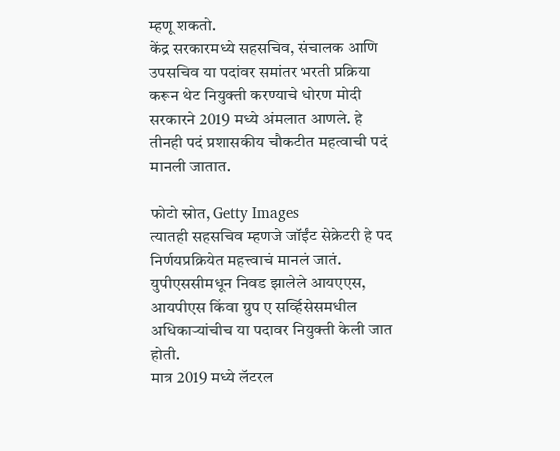म्हणू शकतो.
केंद्र सरकारमध्ये सहसचिव, संचालक आणि उपसचिव या पदांवर समांतर भरती प्रक्रिया करून थेट नियुक्ती करण्याचे धोरण मोदी सरकारने 2019 मध्ये अंमलात आणले. हे तीनही पदं प्रशासकीय चौकटीत महत्वाची पदं मानली जातात.

फोटो स्रोत, Getty Images
त्यातही सहसचिव म्हणजे जॉईंट सेक्रेटरी हे पद निर्णयप्रक्रियेत महत्त्वाचं मानलं जातं. युपीएससीमधून निवड झालेले आयएएस, आयपीएस किंवा ग्रुप ए सर्व्हिसेसमधील अधिकाऱ्यांचीच या पदावर नियुक्ती केली जात होती.
मात्र 2019 मध्ये लॅटरल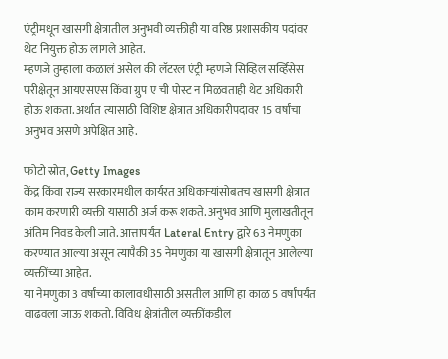एंट्रीमधून खासगी क्षेत्रातील अनुभवी व्यक्तीही या वरिष्ठ प्रशासकीय पदांवर थेट नियुक्त होऊ लागले आहेत.
म्हणजे तुम्हाला कळालं असेल की लॅटरल एंट्री म्हणजे सिव्हिल सर्व्हिसेस परीक्षेतून आयएसएस किंवा ग्रुप ए ची पोस्ट न मिळवताही थेट अधिकारी होऊ शकता. अर्थात त्यासाठी विशिष्ट क्षेत्रात अधिकारीपदावर 15 वर्षांचा अनुभव असणे अपेक्षित आहे.

फोटो स्रोत, Getty Images
केंद्र किंवा राज्य सरकारमधील कार्यरत अधिकाऱ्यांसोबतच खासगी क्षेत्रात काम करणारी व्यक्ती यासाठी अर्ज करू शकते. अनुभव आणि मुलाखतीतून अंतिम निवड केली जाते. आत्तापर्यंत Lateral Entry द्वारे 63 नेमणुका करण्यात आल्या असून त्यापैकी 35 नेमणुका या खासगी क्षेत्रातून आलेल्या व्यक्तींच्या आहेत.
या नेमणुका 3 वर्षांच्या कालावधीसाठी असतील आणि हा काळ 5 वर्षांपर्यंत वाढवला जाऊ शकतो. विविध क्षेत्रांतील व्यक्तींकडील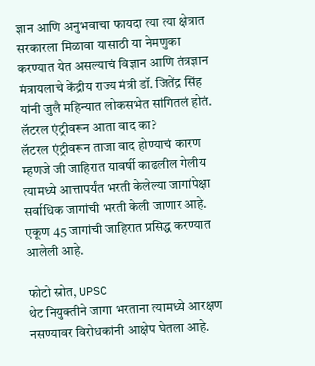ज्ञान आणि अनुभवाचा फायदा त्या त्या क्षेत्रात सरकारला मिळावा यासाठी या नेमणुका करण्यात येत असल्याचं विज्ञान आणि तंत्रज्ञान मंत्रायलाचे केंद्रीय राज्य मंत्री डॉ. जितेंद्र सिंह यांनी जुलै महिन्यात लोकसभेत सांगितलं होतं.
लॅटरल एंट्रीवरून आता वाद का?
लॅटरल एंट्रीवरून ताजा वाद होण्याचं कारण म्हणजे जी जाहिरात यावर्षी काढलील गेलीय त्यामध्ये आत्तापर्यंत भरती केलेल्या जागांपेक्षा सर्वाधिक जागांची भरती केली जाणार आहे. एकूण 45 जागांची जाहिरात प्रसिद्ध करण्यात आलेली आहे.

फोटो स्रोत, UPSC
थेट नियुक्तीने जागा भरताना त्यामध्ये आरक्षण नसण्यावर विरोधकांनी आक्षेप घेतला आहे.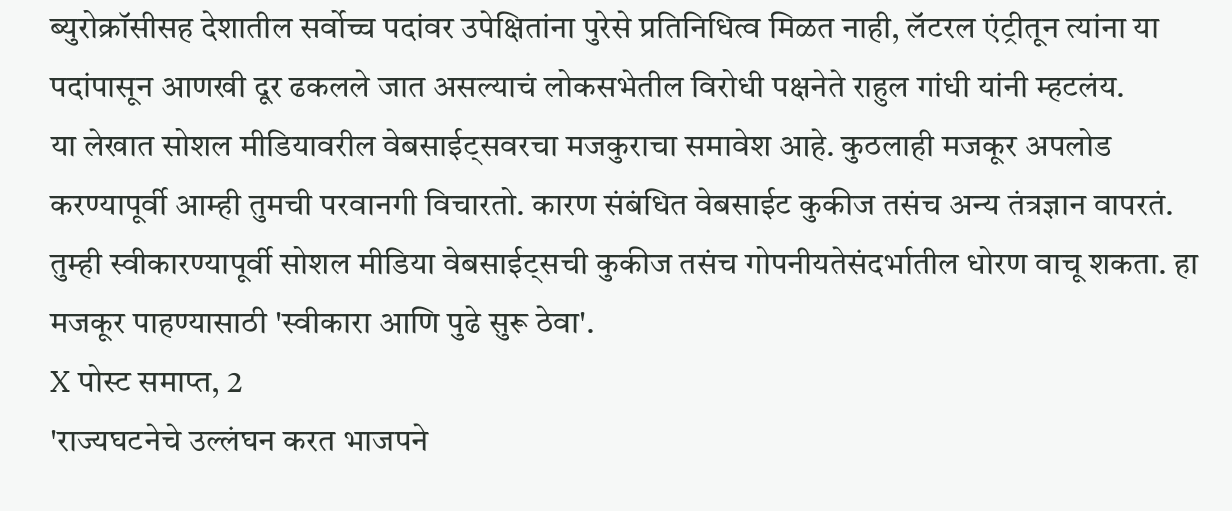ब्युरोक्रॉसीसह देशातील सर्वोच्च पदांवर उपेक्षितांना पुरेसे प्रतिनिधित्व मिळत नाही, लॅटरल एंट्रीतून त्यांना या पदांपासून आणखी दूर ढकलले जात असल्याचं लोकसभेतील विरोधी पक्षनेते राहुल गांधी यांनी म्हटलंय.
या लेखात सोशल मीडियावरील वेबसाईट्सवरचा मजकुराचा समावेश आहे. कुठलाही मजकूर अपलोड करण्यापूर्वी आम्ही तुमची परवानगी विचारतो. कारण संबंधित वेबसाईट कुकीज तसंच अन्य तंत्रज्ञान वापरतं. तुम्ही स्वीकारण्यापूर्वी सोशल मीडिया वेबसाईट्सची कुकीज तसंच गोपनीयतेसंदर्भातील धोरण वाचू शकता. हा मजकूर पाहण्यासाठी 'स्वीकारा आणि पुढे सुरू ठेवा'.
X पोस्ट समाप्त, 2
'राज्यघटनेचे उल्लंघन करत भाजपने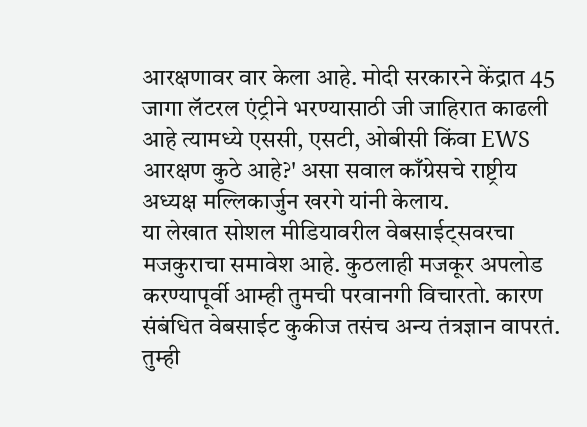आरक्षणावर वार केला आहे. मोदी सरकारने केंद्रात 45 जागा लॅटरल एंट्रीने भरण्यासाठी जी जाहिरात काढली आहे त्यामध्ये एससी, एसटी, ओबीसी किंवा EWS आरक्षण कुठे आहे?' असा सवाल काँग्रेसचे राष्ट्रीय अध्यक्ष मल्लिकार्जुन खरगे यांनी केलाय.
या लेखात सोशल मीडियावरील वेबसाईट्सवरचा मजकुराचा समावेश आहे. कुठलाही मजकूर अपलोड करण्यापूर्वी आम्ही तुमची परवानगी विचारतो. कारण संबंधित वेबसाईट कुकीज तसंच अन्य तंत्रज्ञान वापरतं. तुम्ही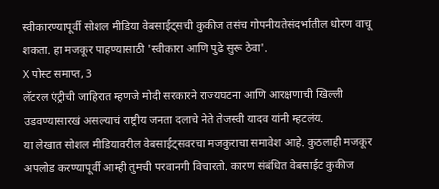स्वीकारण्यापूर्वी सोशल मीडिया वेबसाईट्सची कुकीज तसंच गोपनीयतेसंदर्भातील धोरण वाचू शकता. हा मजकूर पाहण्यासाठी 'स्वीकारा आणि पुढे सुरू ठेवा'.
X पोस्ट समाप्त, 3
लॅटरल एंट्रीची जाहिरात म्हणजे मोदी सरकारने राज्यघटना आणि आरक्षणाची खिल्ली उडवण्यासारखं असल्याचं राष्ट्रीय जनता दलाचे नेते तेजस्वी यादव यांनी म्हटलंय.
या लेखात सोशल मीडियावरील वेबसाईट्सवरचा मजकुराचा समावेश आहे. कुठलाही मजकूर अपलोड करण्यापूर्वी आम्ही तुमची परवानगी विचारतो. कारण संबंधित वेबसाईट कुकीज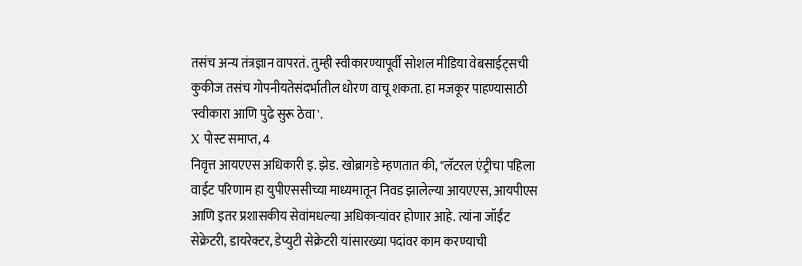तसंच अन्य तंत्रज्ञान वापरतं. तुम्ही स्वीकारण्यापूर्वी सोशल मीडिया वेबसाईट्सची कुकीज तसंच गोपनीयतेसंदर्भातील धोरण वाचू शकता. हा मजकूर पाहण्यासाठी 'स्वीकारा आणि पुढे सुरू ठेवा'.
X पोस्ट समाप्त, 4
निवृत्त आयएएस अधिकारी इ. झेड. खोब्रागडे म्हणतात की, "लॅटरल एंट्रीचा पहिला वाईट परिणाम हा युपीएससीच्या माध्यमातून निवड झालेल्या आयएएस, आयपीएस आणि इतर प्रशासकीय सेवांमधल्या अधिकाऱ्यांवर होणार आहे. त्यांना जॉईंट सेक्रेटरी, डायरेक्टर, डेप्युटी सेक्रेटरी यांसारख्या पदांवर काम करण्याची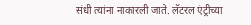संधी त्यांना नाकारली जाते. लॅटरल एंट्रीच्या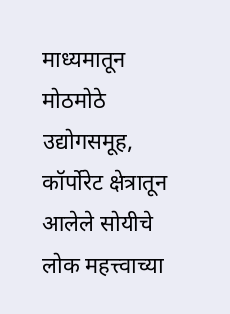माध्यमातून मोठमोठे उद्योगसमूह, कॉर्पोरेट क्षेत्रातून आलेले सोयीचे लोक महत्त्वाच्या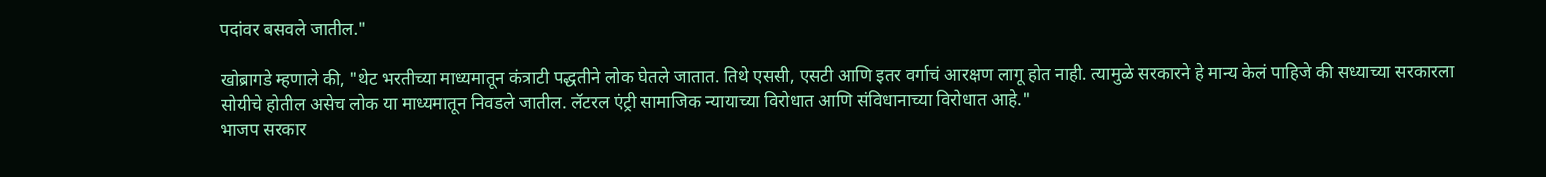पदांवर बसवले जातील."

खोब्रागडे म्हणाले की, "थेट भरतीच्या माध्यमातून कंत्राटी पद्धतीने लोक घेतले जातात. तिथे एससी, एसटी आणि इतर वर्गाचं आरक्षण लागू होत नाही. त्यामुळे सरकारने हे मान्य केलं पाहिजे की सध्याच्या सरकारला सोयीचे होतील असेच लोक या माध्यमातून निवडले जातील. लॅटरल एंट्री सामाजिक न्यायाच्या विरोधात आणि संविधानाच्या विरोधात आहे."
भाजप सरकार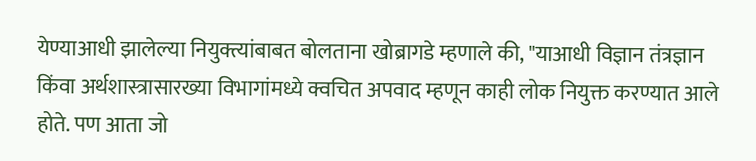येण्याआधी झालेल्या नियुक्त्यांबाबत बोलताना खोब्रागडे म्हणाले की, "याआधी विज्ञान तंत्रज्ञान किंवा अर्थशास्त्रासारख्या विभागांमध्ये क्वचित अपवाद म्हणून काही लोक नियुक्त करण्यात आले होते. पण आता जो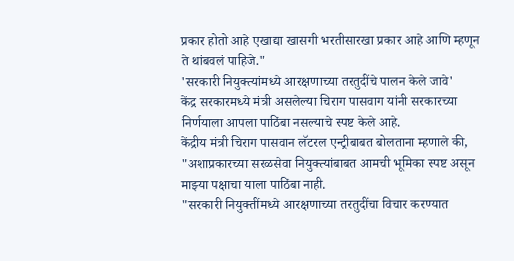प्रकार होतो आहे एखाद्या खासगी भरतीसारखा प्रकार आहे आणि म्हणून ते थांबवलं पाहिजे."
'सरकारी नियुक्त्यांमध्ये आरक्षणाच्या तरतुदींचे पालन केले जावे'
केंद्र सरकारमध्ये मंत्री असलेल्या चिराग पासवाग यांनी सरकारच्या निर्णयाला आपला पाठिंबा नसल्याचे स्पष्ट केले आहे.
केंद्रीय मंत्री चिराग पासवान लॅटरल एन्ट्रीबाबत बोलताना म्हणाले की, "अशाप्रकारच्या सरळसेवा नियुक्त्यांबाबत आमची भूमिका स्पष्ट असून माझ्या पक्षाचा याला पाठिंबा नाही.
"सरकारी नियुक्तींमध्ये आरक्षणाच्या तरतुदींचा विचार करण्यात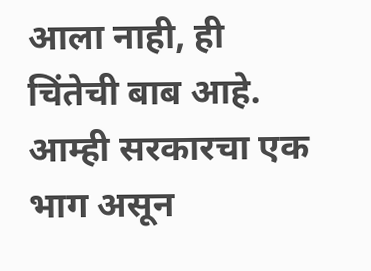आला नाही, ही चिंतेची बाब आहे. आम्ही सरकारचा एक भाग असून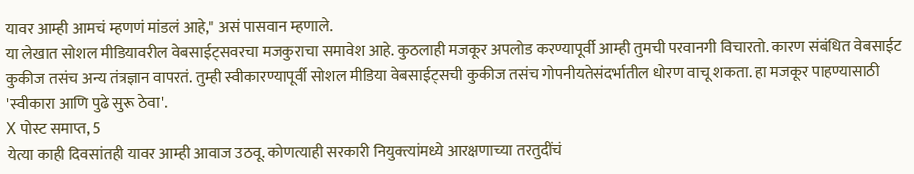यावर आम्ही आमचं म्हणणं मांडलं आहे," असं पासवान म्हणाले.
या लेखात सोशल मीडियावरील वेबसाईट्सवरचा मजकुराचा समावेश आहे. कुठलाही मजकूर अपलोड करण्यापूर्वी आम्ही तुमची परवानगी विचारतो. कारण संबंधित वेबसाईट कुकीज तसंच अन्य तंत्रज्ञान वापरतं. तुम्ही स्वीकारण्यापूर्वी सोशल मीडिया वेबसाईट्सची कुकीज तसंच गोपनीयतेसंदर्भातील धोरण वाचू शकता. हा मजकूर पाहण्यासाठी 'स्वीकारा आणि पुढे सुरू ठेवा'.
X पोस्ट समाप्त, 5
येत्या काही दिवसांतही यावर आम्ही आवाज उठवू. कोणत्याही सरकारी नियुक्त्यांमध्ये आरक्षणाच्या तरतुदींचं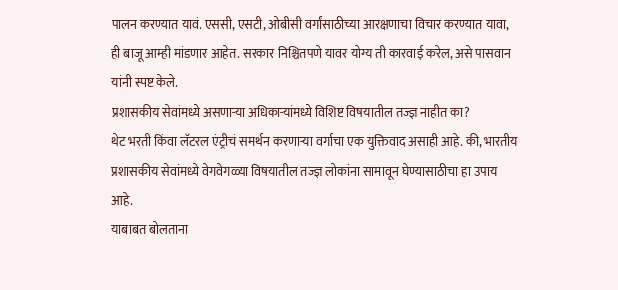पालन करण्यात यावं. एससी, एसटी, ओबीसी वर्गांसाठीच्या आरक्षणाचा विचार करण्यात यावा, ही बाजू आम्ही मांडणार आहेत. सरकार निश्चितपणे यावर योग्य ती कारवाई करेल, असे पासवान यांनी स्पष्ट केले.
प्रशासकीय सेवांमध्ये असणाऱ्या अधिकाऱ्यांमध्ये विशिष्ट विषयातील तज्ज्ञ नाहीत का?
थेट भरती किंवा लॅटरल एंट्रीचं समर्थन करणाऱ्या वर्गाचा एक युक्तिवाद असाही आहे. की, भारतीय प्रशासकीय सेवांमध्ये वेगवेगळ्या विषयातील तज्ज्ञ लोकांना सामावून घेण्यासाठीचा हा उपाय आहे.
याबाबत बोलताना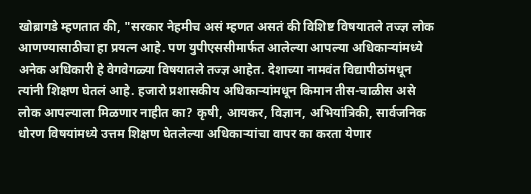खोब्रागडे म्हणतात की, "सरकार नेहमीच असं म्हणत असतं की विशिष्ट विषयातले तज्ज्ञ लोक आणण्यासाठीचा हा प्रयत्न आहे. पण युपीएससीमार्फत आलेल्या आपल्या अधिकाऱ्यांमध्ये अनेक अधिकारी हे वेगवेगळ्या विषयातले तज्ज्ञ आहेत. देशाच्या नामवंत विद्यापीठांमधून त्यांनी शिक्षण घेतलं आहे. हजारो प्रशासकीय अधिकाऱ्यांमधून किमान तीस-चाळीस असे लोक आपल्याला मिळणार नाहीत का? कृषी, आयकर, विज्ञान, अभियांत्रिकी, सार्वजनिक धोरण विषयांमध्ये उत्तम शिक्षण घेतलेल्या अधिकाऱ्यांचा वापर का करता येणार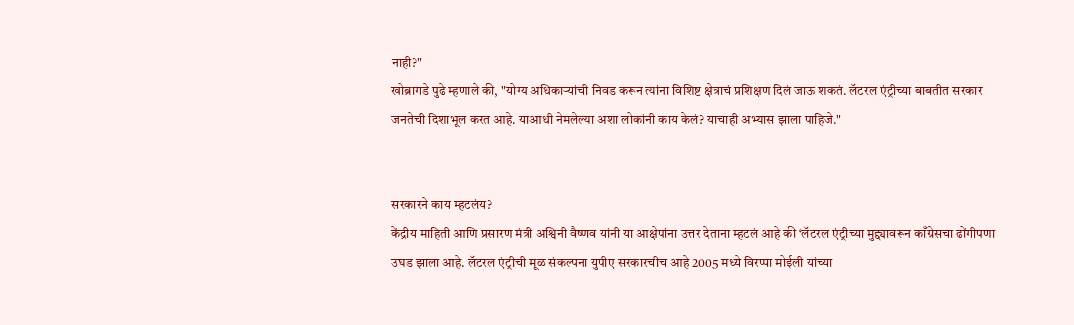नाही?"
खोब्रागडे पुढे म्हणाले की, "योग्य अधिकाऱ्यांची निवड करून त्यांना विशिष्ट क्षेत्राचं प्रशिक्षण दिलं जाऊ शकतं. लॅटरल एंट्रीच्या बाबतीत सरकार जनतेची दिशाभूल करत आहे. याआधी नेमलेल्या अशा लोकांनी काय केलं? याचाही अभ्यास झाला पाहिजे."


सरकारने काय म्हटलंय?
केंद्रीय माहिती आणि प्रसारण मंत्री अश्विनी वैष्णव यांनी या आक्षेपांना उत्तर देताना म्हटलं आहे की ‘लॅटरल एंट्रीच्या मुद्द्यावरून काँग्रेसचा ढोंगीपणा उघड झाला आहे. लॅटरल एंट्रीची मूळ संकल्पना युपीए सरकारचीच आहे 2005 मध्ये विरप्पा मोईली यांच्या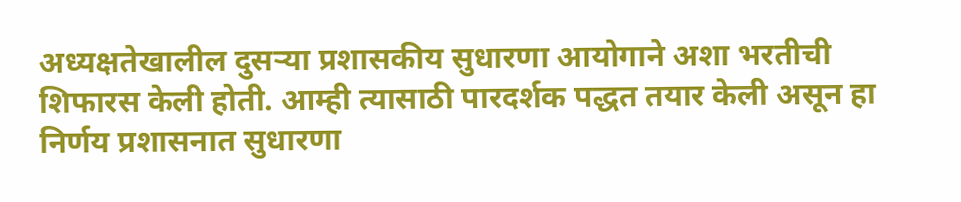अध्यक्षतेखालील दुसऱ्या प्रशासकीय सुधारणा आयोगाने अशा भरतीची शिफारस केली होती. आम्ही त्यासाठी पारदर्शक पद्धत तयार केली असून हा निर्णय प्रशासनात सुधारणा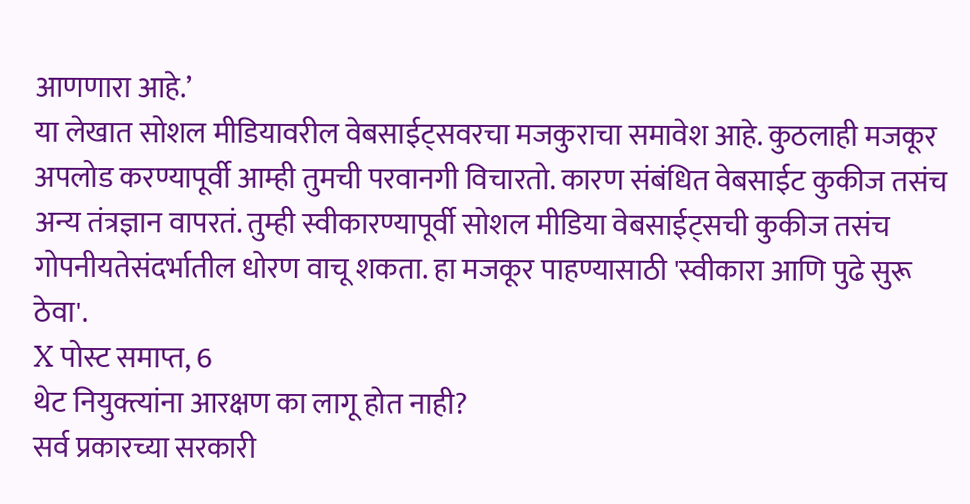आणणारा आहे.’
या लेखात सोशल मीडियावरील वेबसाईट्सवरचा मजकुराचा समावेश आहे. कुठलाही मजकूर अपलोड करण्यापूर्वी आम्ही तुमची परवानगी विचारतो. कारण संबंधित वेबसाईट कुकीज तसंच अन्य तंत्रज्ञान वापरतं. तुम्ही स्वीकारण्यापूर्वी सोशल मीडिया वेबसाईट्सची कुकीज तसंच गोपनीयतेसंदर्भातील धोरण वाचू शकता. हा मजकूर पाहण्यासाठी 'स्वीकारा आणि पुढे सुरू ठेवा'.
X पोस्ट समाप्त, 6
थेट नियुक्त्यांना आरक्षण का लागू होत नाही?
सर्व प्रकारच्या सरकारी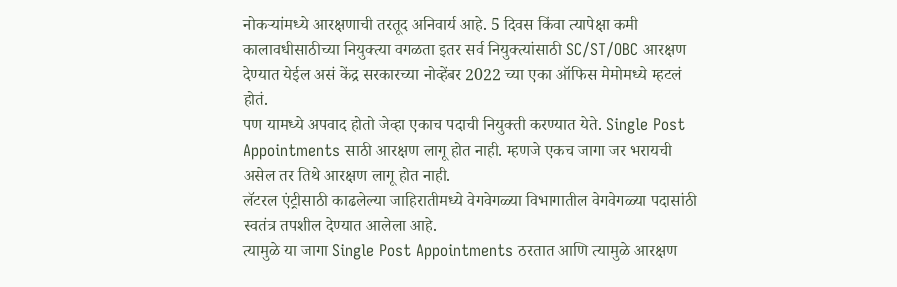नोकऱ्यांमध्ये आरक्षणाची तरतूद अनिवार्य आहे. 5 दिवस किंवा त्यापेक्षा कमी कालावधीसाठीच्या नियुक्त्या वगळता इतर सर्व नियुक्त्यांसाठी SC/ST/OBC आरक्षण देण्यात येईल असं केंद्र सरकारच्या नोव्हेंबर 2022 च्या एका ऑफिस मेमोमध्ये म्हटलं होतं.
पण यामध्ये अपवाद होतो जेव्हा एकाच पदाची नियुक्ती करण्यात येते. Single Post Appointments साठी आरक्षण लागू होत नाही. म्हणजे एकच जागा जर भरायची असेल तर तिथे आरक्षण लागू होत नाही.
लॅटरल एंट्रीसाठी काढलेल्या जाहिरातीमध्ये वेगवेगळ्या विभागातील वेगवेगळ्या पदासांठी स्वतंत्र तपशील देण्यात आलेला आहे.
त्यामुळे या जागा Single Post Appointments ठरतात आणि त्यामुळे आरक्षण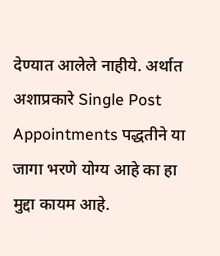देण्यात आलेले नाहीये. अर्थात अशाप्रकारे Single Post Appointments पद्धतीने या जागा भरणे योग्य आहे का हा मुद्दा कायम आहे.